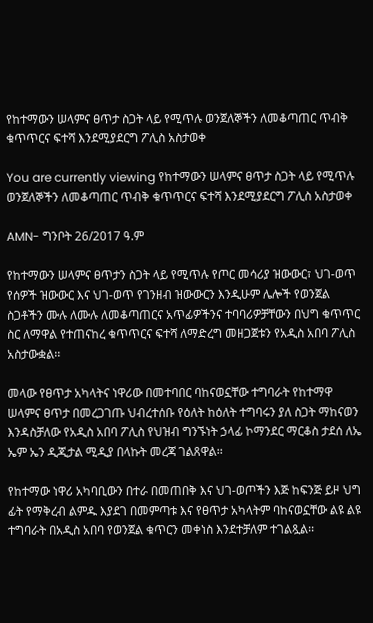የከተማውን ሠላምና ፀጥታ ስጋት ላይ የሚጥሉ ወንጀለኞችን ለመቆጣጠር ጥብቅ ቁጥጥርና ፍተሻ እንደሚያደርግ ፖሊስ አስታወቀ

You are currently viewing የከተማውን ሠላምና ፀጥታ ስጋት ላይ የሚጥሉ ወንጀለኞችን ለመቆጣጠር ጥብቅ ቁጥጥርና ፍተሻ እንደሚያደርግ ፖሊስ አስታወቀ

AMN- ግንቦት 26/2017 ዓ.ም

የከተማውን ሠላምና ፀጥታን ስጋት ላይ የሚጥሉ የጦር መሳሪያ ዝውውር፣ ህገ-ወጥ የሰዎች ዝውውር እና ህገ-ወጥ የገንዘብ ዝውውርን እንዲሁም ሌሎች የወንጀል ስጋቶችን ሙሉ ለሙሉ ለመቆጣጠርና አጥፊዎችንና ተባባሪዎቻቸውን በህግ ቁጥጥር ስር ለማዋል የተጠናከረ ቁጥጥርና ፍተሻ ለማድረግ መዘጋጀቱን የአዲስ አበባ ፖሊስ አስታውቋል፡፡

መላው የፀጥታ አካላትና ነዋሪው በመተባበር ባከናወኗቸው ተግባራት የከተማዋ ሠላምና ፀጥታ በመረጋገጡ ህብረተሰቡ የዕለት ከዕለት ተግባሩን ያለ ስጋት ማከናወን እንዳስቻለው የአዲስ አበባ ፖሊስ የህዝብ ግንኙነት ኃላፊ ኮማንደር ማርቆስ ታደሰ ለኤ ኤም ኤን ዲጂታል ሚዲያ በላኩት መረጃ ገልጸዋል፡፡

የከተማው ነዋሪ አካባቢውን በተራ በመጠበቅ እና ህገ-ወጦችን እጅ ከፍንጅ ይዞ ህግ ፊት የማቅረብ ልምዱ እያደገ በመምጣቱ እና የፀጥታ አካላትም ባከናወኗቸው ልዩ ልዩ ተግባራት በአዲስ አበባ የወንጀል ቁጥርን መቀነስ እንደተቻለም ተገልጿል፡፡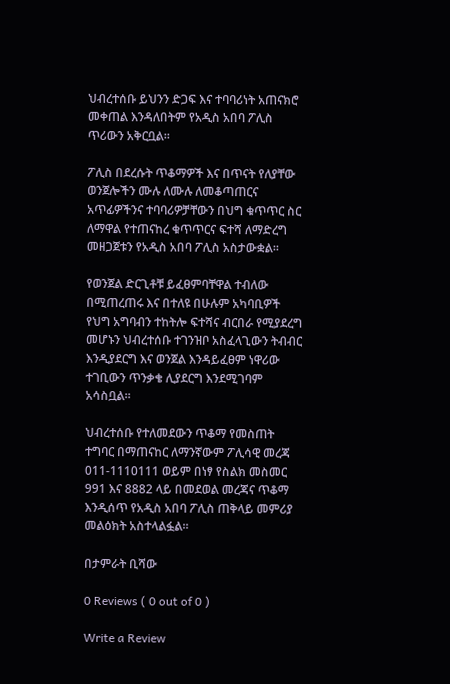ህብረተሰቡ ይህንን ድጋፍ እና ተባባሪነት አጠናክሮ መቀጠል እንዳለበትም የአዲስ አበባ ፖሊስ ጥሪውን አቅርቧል፡፡

ፖሊስ በደረሱት ጥቆማዎች እና በጥናት የለያቸው ወንጀሎችን ሙሉ ለሙሉ ለመቆጣጠርና አጥፊዎችንና ተባባሪዎቻቸውን በህግ ቁጥጥር ስር ለማዋል የተጠናከረ ቁጥጥርና ፍተሻ ለማድረግ መዘጋጀቱን የአዲስ አበባ ፖሊስ አስታውቋል፡፡

የወንጀል ድርጊቶቹ ይፈፀምባቸዋል ተብለው በሚጠረጠሩ እና በተለዩ በሁሉም አካባቢዎች የህግ አግባብን ተከትሎ ፍተሻና ብርበራ የሚያደረግ መሆኑን ህብረተሰቡ ተገንዝቦ አስፈላጊውን ትብብር እንዲያደርግ እና ወንጀል እንዳይፈፀም ነዋሪው ተገቢውን ጥንቃቄ ሊያደርግ እንደሚገባም አሳስቧል፡፡

ህብረተሰቡ የተለመደውን ጥቆማ የመስጠት ተግባር በማጠናከር ለማንኛውም ፖሊሳዊ መረጃ 011-1110111 ወይም በነፃ የስልክ መስመር 991 እና 8882 ላይ በመደወል መረጃና ጥቆማ እንዲሰጥ የአዲስ አበባ ፖሊስ ጠቅላይ መምሪያ መልዕክት አስተላልፏል፡፡

በታምራት ቢሻው

0 Reviews ( 0 out of 0 )

Write a Review